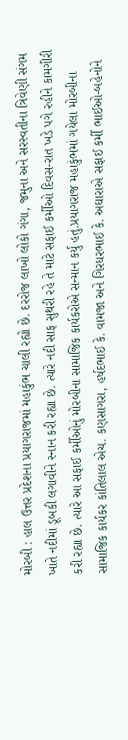મોરબી : હાલ ઉત્તર પ્રદેશના પ્રયાગરાજમાં મહાકુંભ ચાલી રહ્યો છે. દરરોજ લાખો લોકો ગંગા, જમુના અને સરસ્વતીના ત્રિવેણી સંગમ ખાતે નદીમાં ડૂબકી લગાવીને સ્નાન કરી રહ્યા છે. ત્યારે નદી સાફ સુથરી રહે તે માટે સફાઈ કર્મીઓ દિવસ-રાત ખડે પગે રહીને કામગીરી કરી રહ્યા છે. ત્યારે આ સફાઈ કર્મીઓનું મોરબીના સામાજિક કાર્યકરોએ સન્માન કર્યું હતું.પ્રયાગરાજ મહાકુંભમાં ગયેલા મોરબીના સામાજિક કાર્યકર કાંતિલાલ એચ. કણસાગરા, હર્ષદભાઈ કે. વામજા અને ગિરધરભાઈ કે. અઘારાએ સફાઈ કર્મી ભાઈઓ-બહેનોને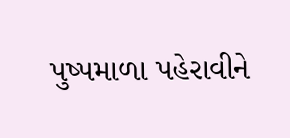પુષ્પમાળા પહેરાવીને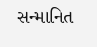સન્માનિત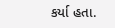કર્યા હતા.